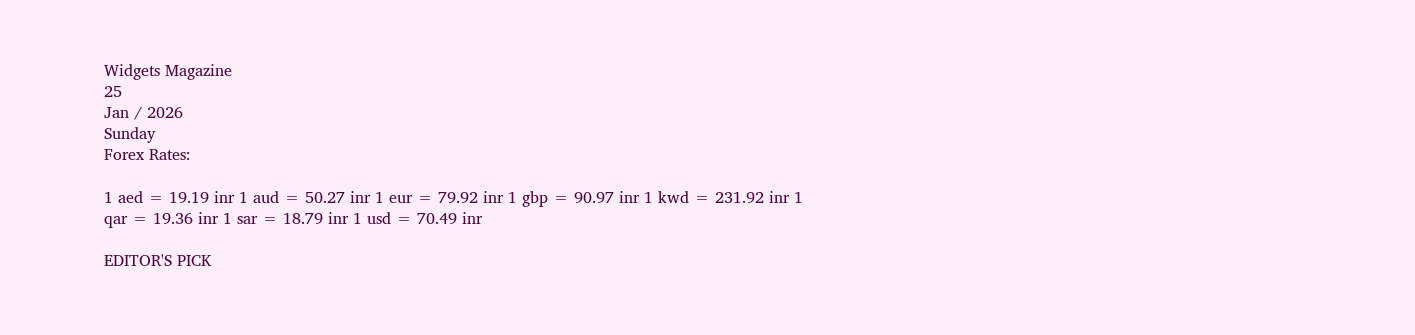Widgets Magazine
25
Jan / 2026
Sunday
Forex Rates:

1 aed = 19.19 inr 1 aud = 50.27 inr 1 eur = 79.92 inr 1 gbp = 90.97 inr 1 kwd = 231.92 inr 1 qar = 19.36 inr 1 sar = 18.79 inr 1 usd = 70.49 inr

EDITOR'S PICK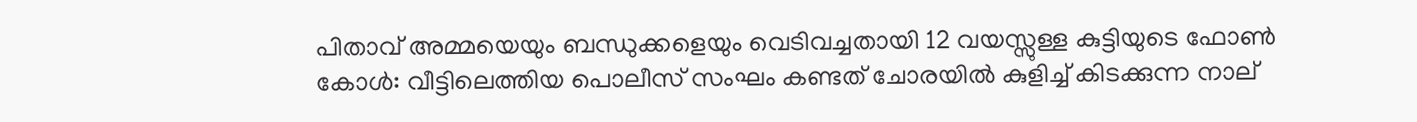പിതാവ് അമ്മയെയും ബന്ധുക്കളെയും വെടിവച്ചതായി 12 വയസ്സുള്ള കുട്ടിയുടെ ഫോൺ കോൾ: വീട്ടിലെത്തിയ പൊലീസ് സംഘം കണ്ടത് ചോരയിൽ കുളിച്ച് കിടക്കുന്ന നാല്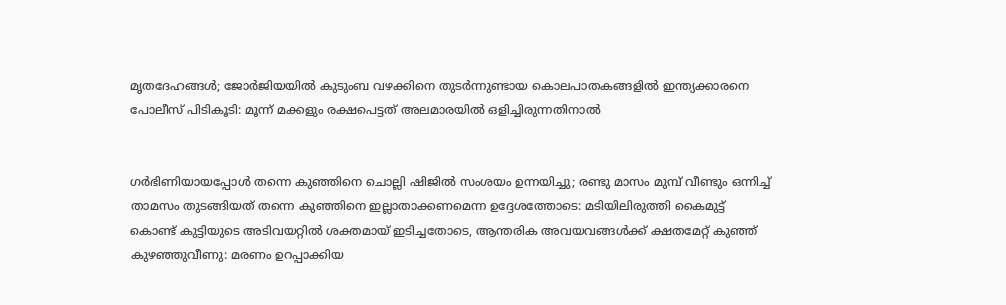മൃതദേഹങ്ങൾ; ജോർജിയയിൽ കുടുംബ വഴക്കിനെ തുടർന്നുണ്ടായ കൊലപാതകങ്ങളിൽ ഇന്ത്യക്കാരനെ പോലീസ് പിടികൂടി: മൂന്ന് മക്കളും രക്ഷപെട്ടത് അലമാരയിൽ ഒളിച്ചിരുന്നതിനാൽ


ഗര്‍ഭിണിയായപ്പോള്‍ തന്നെ കുഞ്ഞിനെ ചൊല്ലി ഷിജില്‍ സംശയം ഉന്നയിച്ചു; രണ്ടു മാസം മുമ്പ് വീണ്ടും ഒന്നിച്ച് താമസം തുടങ്ങിയത് തന്നെ കുഞ്ഞിനെ ഇല്ലാതാക്കണമെന്ന ഉദ്ദേശത്തോടെ: മടിയിലിരുത്തി കൈമുട്ട് കൊണ്ട് കുട്ടിയുടെ അടിവയറ്റില്‍ ശക്തമായ് ഇടിച്ചതോടെ, ആന്തരിക അവയവങ്ങള്‍ക്ക് ക്ഷതമേറ്റ് കുഞ്ഞ് കുഴഞ്ഞുവീണു: മരണം ഉറപ്പാക്കിയ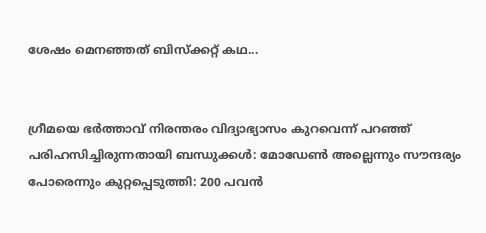ശേഷം മെനഞ്ഞത് ബിസ്ക്കറ്റ് കഥ...


ഗ്രീമയെ ഭർത്താവ് നിരന്തരം വിദ്യാഭ്യാസം കുറവെന്ന് പറഞ്ഞ് പരിഹസിച്ചിരുന്നതായി ബന്ധുക്കൾ: മോഡേണ്‍ അല്ലെന്നും സൗന്ദര്യം പോരെന്നും കുറ്റപ്പെടുത്തി: 200 പവൻ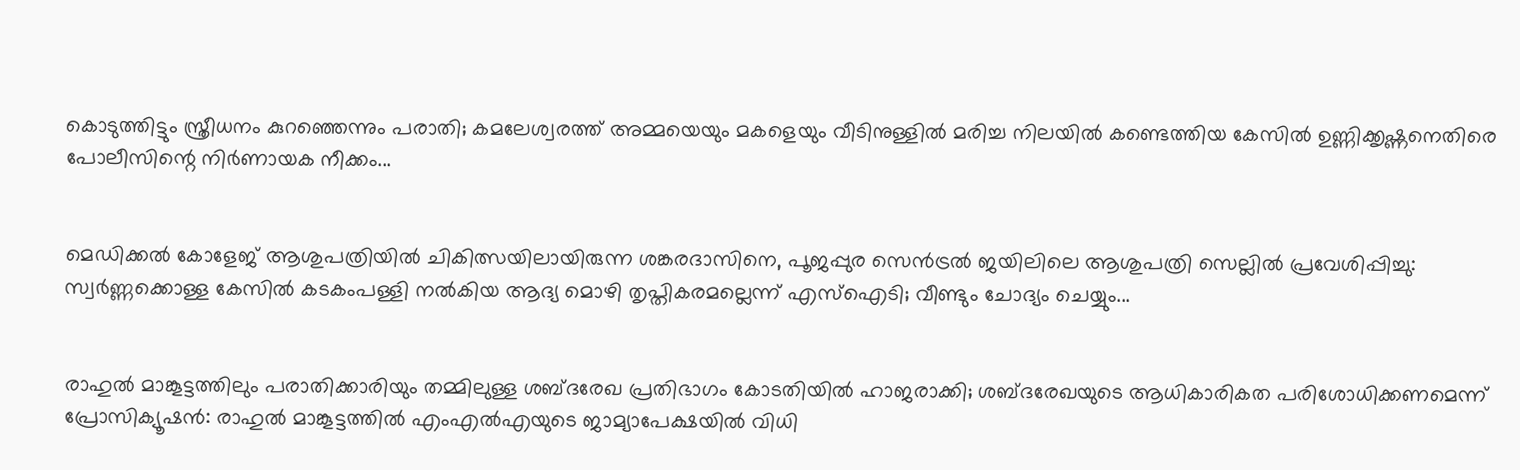കൊടുത്തിട്ടും സ്ത്രീധനം കുറഞ്ഞെന്നും പരാതി; കമലേശ്വരത്ത് അമ്മയെയും മകളെയും വീടിനുള്ളിൽ മരിച്ച നിലയിൽ കണ്ടെത്തിയ കേസിൽ ഉണ്ണിക്കൃഷ്ണനെതിരെ പോലീസിന്റെ നിർണായക നീക്കം...


മെഡിക്കൽ കോളേജ് ആശുപത്രിയിൽ ചികിത്സയിലായിരുന്ന ശങ്കരദാസിനെ, പൂജപ്പുര സെൻട്രൽ ജയിലിലെ ആശുപത്രി സെല്ലിൽ പ്രവേശിപ്പിച്ചു: സ്വർണ്ണക്കൊള്ള കേസിൽ കടകംപള്ളി നല്‍കിയ ആദ്യ മൊഴി തൃപ്തികരമല്ലെന്ന് എസ്‌ഐടി; വീണ്ടും ചോദ്യം ചെയ്യും...


രാഹുൽ മാങ്കൂട്ടത്തിലും പരാതിക്കാരിയും തമ്മിലുള്ള ശബ്ദരേഖ പ്രതിഭാഗം കോടതിയിൽ ഹാജരാക്കി; ശബ്ദരേഖയുടെ ആധികാരികത പരിശോധിക്കണമെന്ന് പ്രോസിക്യൂഷൻ: രാഹുല്‍ മാങ്കൂട്ടത്തില്‍ എംഎല്‍എയുടെ ജാമ്യാപേക്ഷയില്‍ വിധി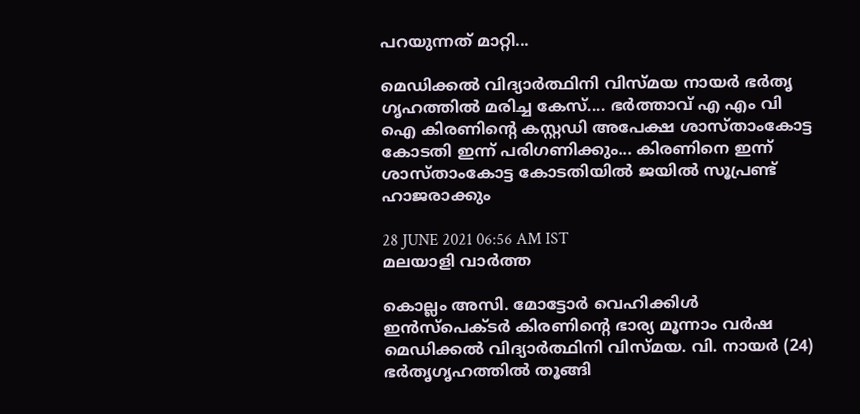പറയുന്നത് മാറ്റി...

മെഡിക്കല്‍ വിദ്യാര്‍ത്ഥിനി വിസ്മയ നായര്‍ ഭര്‍തൃ ഗൃഹത്തില്‍ മരിച്ച കേസ്.... ഭര്‍ത്താവ് എ എം വി ഐ കിരണിന്റെ കസ്റ്റഡി അപേക്ഷ ശാസ്താംകോട്ട കോടതി ഇന്ന് പരിഗണിക്കും... കിരണിനെ ഇന്ന് ശാസ്താംകോട്ട കോടതിയില്‍ ജയില്‍ സൂപ്രണ്ട് ഹാജരാക്കും

28 JUNE 2021 06:56 AM IST
മലയാളി വാര്‍ത്ത

കൊല്ലം അസി. മോട്ടോര്‍ വെഹിക്കിള്‍ ഇന്‍സ്‌പെക്ടര്‍ കിരണിന്റെ ഭാര്യ മൂന്നാം വര്‍ഷ മെഡിക്കല്‍ വിദ്യാര്‍ത്ഥിനി വിസ്മയ. വി. നായര്‍ (24) ഭര്‍തൃഗൃഹത്തില്‍ തൂങ്ങി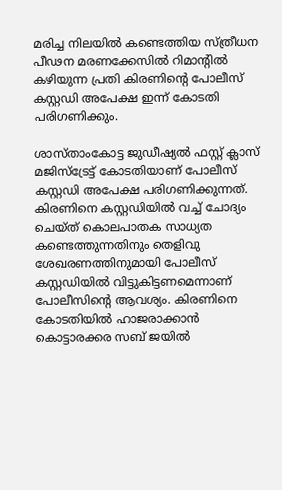മരിച്ച നിലയില്‍ കണ്ടെത്തിയ സ്ത്രീധന പീഢന മരണക്കേസില്‍ റിമാന്റില്‍ കഴിയുന്ന പ്രതി കിരണിന്റെ പോലീസ് കസ്റ്റഡി അപേക്ഷ ഇന്ന് കോടതി പരിഗണിക്കും.

ശാസ്താംകോട്ട ജുഡീഷ്യല്‍ ഫസ്റ്റ് ക്ലാസ് മജിസ്‌ട്രേട്ട് കോടതിയാണ് പോലീസ് കസ്റ്റഡി അപേക്ഷ പരിഗണിക്കുന്നത്. കിരണിനെ കസ്റ്റഡിയില്‍ വച്ച് ചോദ്യം ചെയ്ത് കൊലപാതക സാധ്യത കണ്ടെത്തുന്നതിനും തെളിവു ശേഖരണത്തിനുമായി പോലീസ് കസ്റ്റഡിയില്‍ വിട്ടുകിട്ടണമെന്നാണ് പോലീസിന്റെ ആവശ്യം. കിരണിനെ കോടതിയില്‍ ഹാജരാക്കാന്‍ കൊട്ടാരക്കര സബ് ജയില്‍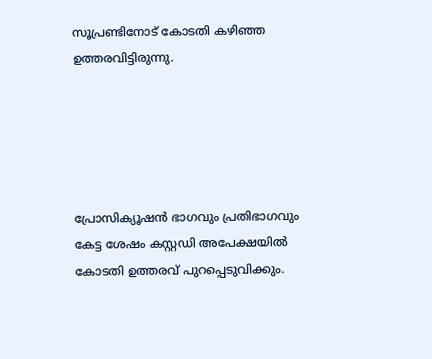സൂപ്രണ്ടിനോട് കോടതി കഴിഞ്ഞ ഉത്തരവിട്ടിരുന്നു.





പ്രോസിക്യൂഷന്‍ ഭാഗവും പ്രതിഭാഗവും കേട്ട ശേഷം കസ്റ്റഡി അപേക്ഷയില്‍ കോടതി ഉത്തരവ് പുറപ്പെടുവിക്കും.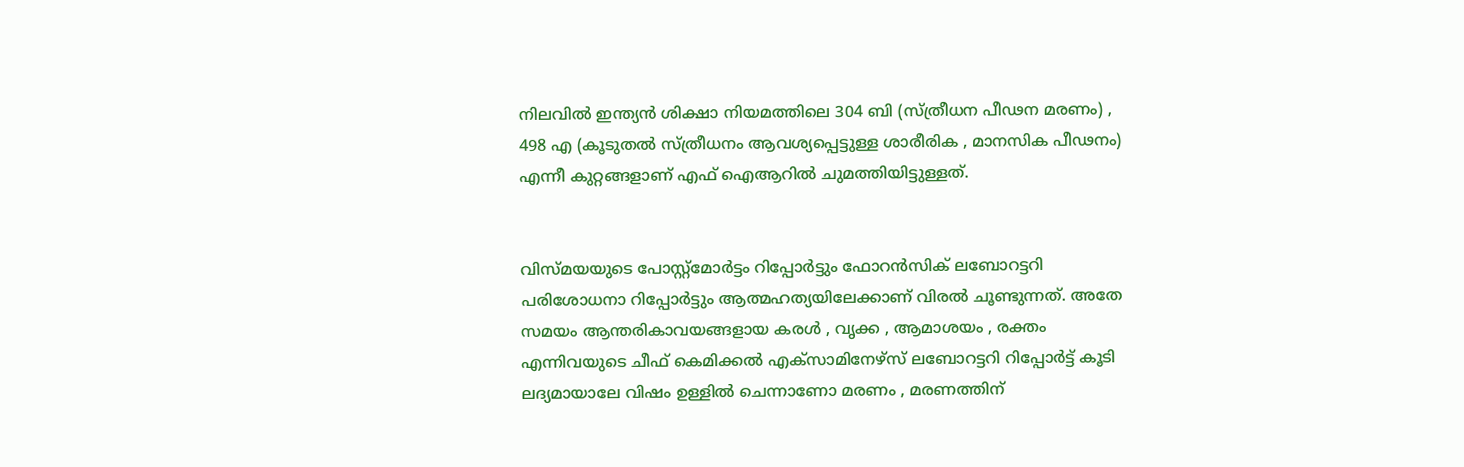നിലവില്‍ ഇന്ത്യന്‍ ശിക്ഷാ നിയമത്തിലെ 304 ബി (സ്ത്രീധന പീഢന മരണം) , 498 എ (കൂടുതല്‍ സ്ത്രീധനം ആവശ്യപ്പെട്ടുള്ള ശാരീരിക , മാനസിക പീഢനം) എന്നീ കുറ്റങ്ങളാണ് എഫ് ഐആറില്‍ ചുമത്തിയിട്ടുള്ളത്.


വിസ്മയയുടെ പോസ്റ്റ്‌മോര്‍ട്ടം റിപ്പോര്‍ട്ടും ഫോറന്‍സിക് ലബോറട്ടറി പരിശോധനാ റിപ്പോര്‍ട്ടും ആത്മഹത്യയിലേക്കാണ് വിരല്‍ ചൂണ്ടുന്നത്. അതേ സമയം ആന്തരികാവയങ്ങളായ കരള്‍ , വൃക്ക , ആമാശയം , രക്തം എന്നിവയുടെ ചീഫ് കെമിക്കല്‍ എക്‌സാമിനേഴ്‌സ് ലബോറട്ടറി റിപ്പോര്‍ട്ട് കൂടി ലദ്യമായാലേ വിഷം ഉള്ളില്‍ ചെന്നാണോ മരണം , മരണത്തിന്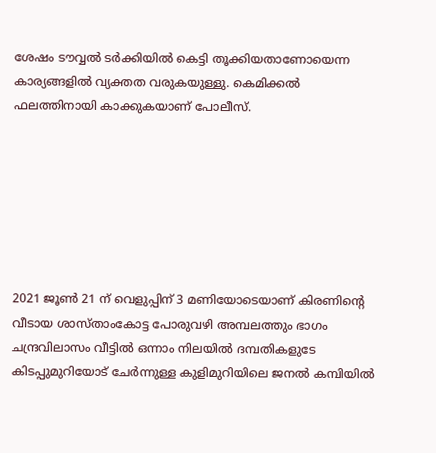ശേഷം ടൗവ്വല്‍ ടര്‍ക്കിയില്‍ കെട്ടി തൂക്കിയതാണോയെന്ന കാര്യങ്ങളില്‍ വ്യക്തത വരുകയുള്ളു. കെമിക്കല്‍ ഫലത്തിനായി കാക്കുകയാണ് പോലീസ്.







2021 ജൂണ്‍ 21 ന് വെളുപ്പിന് 3 മണിയോടെയാണ് കിരണിന്റെ വീടായ ശാസ്താംകോട്ട പോരുവഴി അമ്പലത്തും ഭാഗം ചന്ദ്രവിലാസം വീട്ടില്‍ ഒന്നാം നിലയില്‍ ദമ്പതികളുടേ കിടപ്പുമുറിയോട് ചേര്‍ന്നുള്ള കുളിമുറിയിലെ ജനല്‍ കമ്പിയില്‍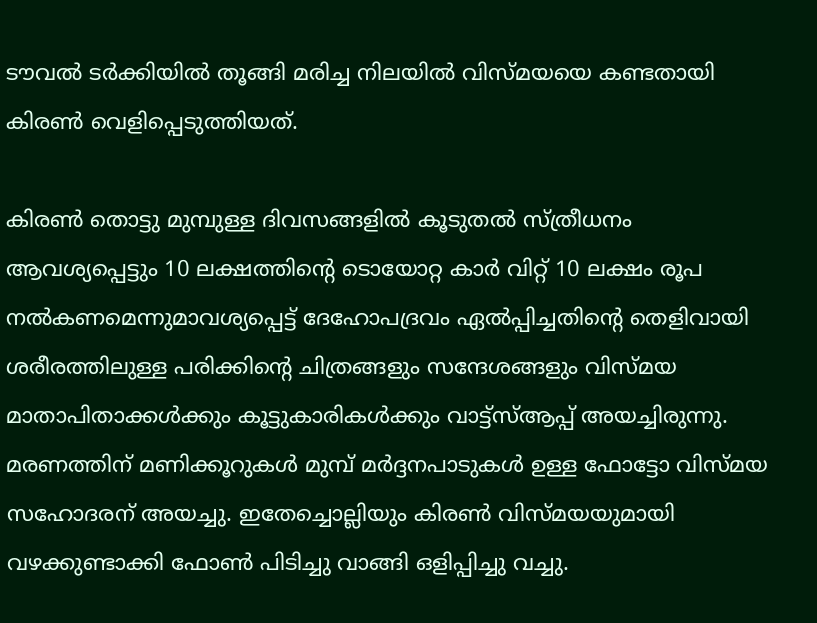ടൗവല്‍ ടര്‍ക്കിയില്‍ തൂങ്ങി മരിച്ച നിലയില്‍ വിസ്മയയെ കണ്ടതായി കിരണ്‍ വെളിപ്പെടുത്തിയത്.

കിരണ്‍ തൊട്ടു മുമ്പുള്ള ദിവസങ്ങളില്‍ കൂടുതല്‍ സ്ത്രീധനം ആവശ്യപ്പെട്ടും 10 ലക്ഷത്തിന്റെ ടൊയോറ്റ കാര്‍ വിറ്റ് 10 ലക്ഷം രൂപ നല്‍കണമെന്നുമാവശ്യപ്പെട്ട് ദേഹോപദ്രവം ഏല്‍പ്പിച്ചതിന്റെ തെളിവായി ശരീരത്തിലുള്ള പരിക്കിന്റെ ചിത്രങ്ങളും സന്ദേശങ്ങളും വിസ്മയ മാതാപിതാക്കള്‍ക്കും കൂട്ടുകാരികള്‍ക്കും വാട്ട്‌സ്ആപ്പ് അയച്ചിരുന്നു. മരണത്തിന് മണിക്കൂറുകള്‍ മുമ്പ് മര്‍ദ്ദനപാടുകള്‍ ഉള്ള ഫോട്ടോ വിസ്മയ സഹോദരന് അയച്ചു. ഇതേച്ചൊല്ലിയും കിരണ്‍ വിസ്മയയുമായി വഴക്കുണ്ടാക്കി ഫോണ്‍ പിടിച്ചു വാങ്ങി ഒളിപ്പിച്ചു വച്ചു.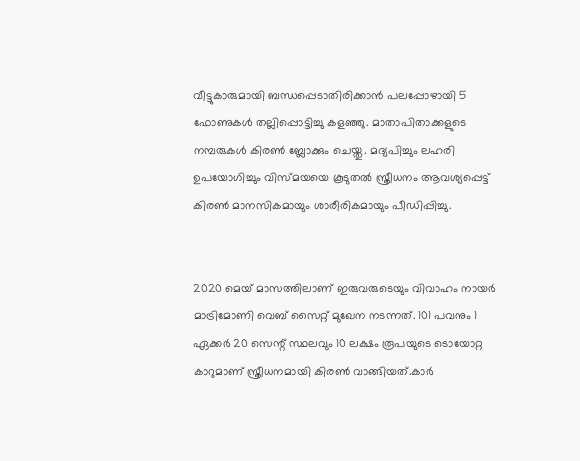വീട്ടുകാരുമായി ബന്ധപ്പെടാതിരിക്കാന്‍ പലപ്പോഴായി 5 ഫോണുകള്‍ തല്ലിപ്പൊട്ടിച്ചു കളഞ്ഞു. മാതാപിതാക്കളുടെ നമ്പരുകള്‍ കിരണ്‍ ബ്ലോക്കും ചെയ്തു. മദ്യപിച്ചും ലഹരി ഉപയോഗിച്ചും വിസ്മയയെ കൂടുതല്‍ സ്ത്രീധനം ആവശ്യപ്പെട്ട് കിരണ്‍ മാനസികമായും ശാരീരികമായും പീഡിപ്പിച്ചു.


2020 മെയ് മാസത്തിലാണ് ഇരുവരുടെയും വിവാഹം നായര്‍ മാട്രിമോണി വെബ് സൈറ്റ് മുഖേന നടന്നത്. 101 പവനും 1 ഏക്കര്‍ 20 സെന്റ് സ്ഥലവും 10 ലക്ഷം രൂപയുടെ ടൊയോറ്റ കാറുമാണ് സ്ത്രീധനമായി കിരണ്‍ വാങ്ങിയത്.കാര്‍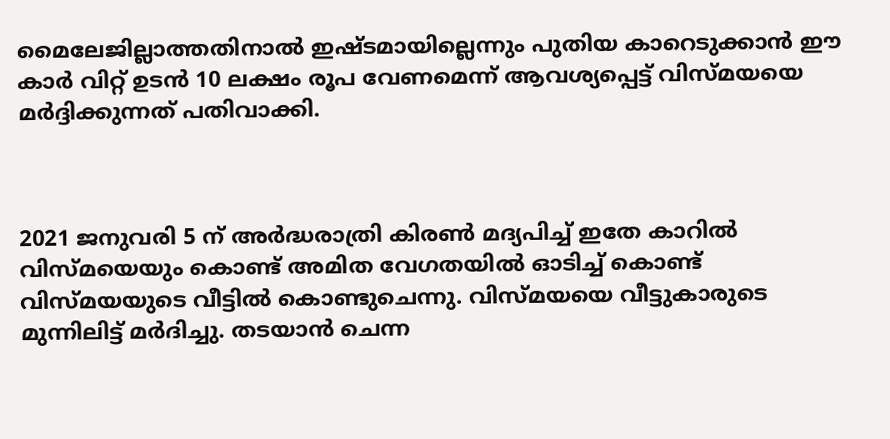മൈലേജില്ലാത്തതിനാല്‍ ഇഷ്ടമായില്ലെന്നും പുതിയ കാറെടുക്കാന്‍ ഈ കാര്‍ വിറ്റ് ഉടന്‍ 10 ലക്ഷം രൂപ വേണമെന്ന് ആവശ്യപ്പെട്ട് വിസ്മയയെ മര്‍ദ്ദിക്കുന്നത് പതിവാക്കി.



2021 ജനുവരി 5 ന് അര്‍ദ്ധരാത്രി കിരണ്‍ മദ്യപിച്ച് ഇതേ കാറില്‍ വിസ്മയെയും കൊണ്ട് അമിത വേഗതയില്‍ ഓടിച്ച് കൊണ്ട് വിസ്മയയുടെ വീട്ടില്‍ കൊണ്ടുചെന്നു. വിസ്മയയെ വീട്ടുകാരുടെ മുന്നിലിട്ട് മര്‍ദിച്ചു. തടയാന്‍ ചെന്ന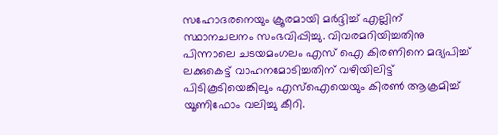സഹോദരനെയും ക്രൂരമായി മര്‍ദ്ദിച്ച് എല്ലിന് സ്ഥാനചലനം സംഭവിപ്പിച്ചു. വിവരമറിയിച്ചതിനു പിന്നാലെ ചടയമംഗലം എസ് ഐ കിരണിനെ മദ്യപിച്ച് ലക്കുകെട്ട് വാഹനമോടിച്ചതിന് വഴിയിലിട്ട് പിടികൂടിയെങ്കിലും എസ്‌ഐയെയും കിരണ്‍ ആക്രമിച്ച് യൂണിഫോം വലിച്ചു കീറി.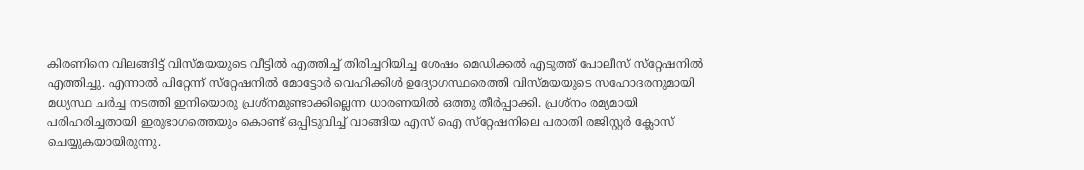കിരണിനെ വിലങ്ങിട്ട് വിസ്മയയുടെ വീട്ടില്‍ എത്തിച്ച് തിരിച്ചറിയിച്ച ശേഷം മെഡിക്കല്‍ എടുത്ത് പോലീസ് സ്‌റ്റേഷനില്‍ എത്തിച്ചു. എന്നാല്‍ പിറ്റേന്ന് സ്‌റ്റേഷനില്‍ മോട്ടോര്‍ വെഹിക്കിള്‍ ഉദ്യോഗസ്ഥരെത്തി വിസ്മയയുടെ സഹോദരനുമായി മധ്യസ്ഥ ചര്‍ച്ച നടത്തി ഇനിയൊരു പ്രശ്‌നമുണ്ടാക്കില്ലെന്ന ധാരണയില്‍ ഒത്തു തീര്‍പ്പാക്കി. പ്രശ്‌നം രമ്യമായി പരിഹരിച്ചതായി ഇരുഭാഗത്തെയും കൊണ്ട് ഒപ്പിടുവിച്ച് വാങ്ങിയ എസ് ഐ സ്‌റ്റേഷനിലെ പരാതി രജിസ്റ്റര്‍ ക്ലോസ് ചെയ്യുകയായിരുന്നു.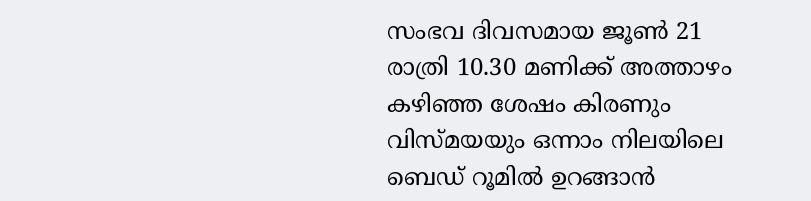സംഭവ ദിവസമായ ജൂണ്‍ 21 രാത്രി 10.30 മണിക്ക് അത്താഴം കഴിഞ്ഞ ശേഷം കിരണും വിസ്മയയും ഒന്നാം നിലയിലെ ബെഡ് റൂമില്‍ ഉറങ്ങാന്‍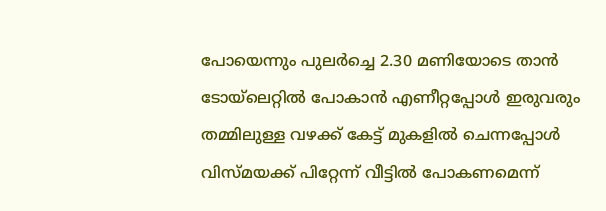പോയെന്നും പുലര്‍ച്ചെ 2.30 മണിയോടെ താന്‍ ടോയ്‌ലെറ്റില്‍ പോകാന്‍ എണീറ്റപ്പോള്‍ ഇരുവരും തമ്മിലുള്ള വഴക്ക് കേട്ട് മുകളില്‍ ചെന്നപ്പോള്‍ വിസ്മയക്ക് പിറ്റേന്ന് വീട്ടില്‍ പോകണമെന്ന്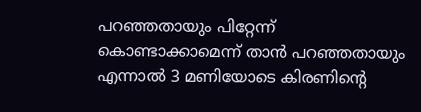പറഞ്ഞതായും പിറ്റേന്ന് കൊണ്ടാക്കാമെന്ന് താന്‍ പറഞ്ഞതായും എന്നാല്‍ 3 മണിയോടെ കിരണിന്റെ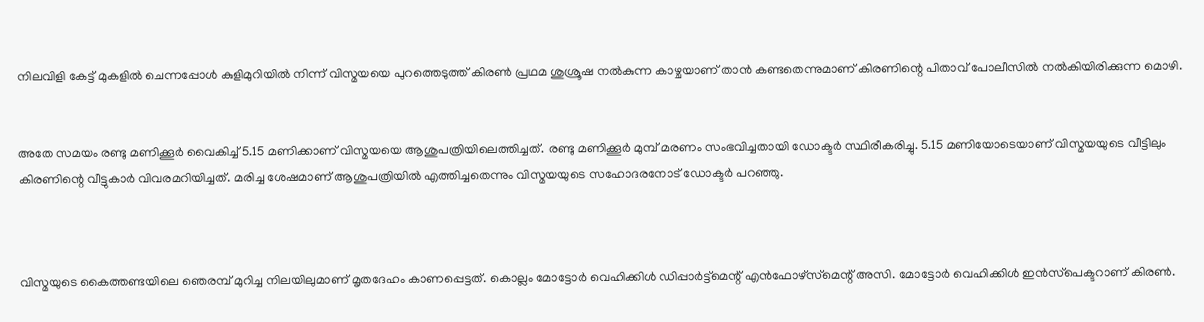നിലവിളി കേട്ട് മുകളില്‍ ചെന്നപ്പോള്‍ കുളിമുറിയില്‍ നിന്ന് വിസ്മയയെ പുറത്തെടുത്ത് കിരണ്‍ പ്രഥമ ശുശ്രൂഷ നല്‍കുന്ന കാഴ്ചയാണ് താന്‍ കണ്ടതെന്നുമാണ് കിരണിന്റെ പിതാവ് പോലീസില്‍ നല്‍കിയിരിക്കുന്ന മൊഴി.


അതേ സമയം രണ്ടു മണിക്കൂര്‍ വൈകിച്ച് 5.15 മണിക്കാണ് വിസ്മയയെ ആശുപത്രിയിലെത്തിച്ചത്. രണ്ടു മണിക്കൂര്‍ മുമ്പ് മരണം സംഭവിച്ചതായി ഡോക്ടര്‍ സ്ഥിരീകരിച്ചു. 5.15 മണിയോടെയാണ് വിസ്മയയുടെ വീട്ടിലും കിരണിന്റെ വീട്ടുകാര്‍ വിവരമറിയിച്ചത്. മരിച്ച ശേഷമാണ് ആശുപത്രിയില്‍ എത്തിച്ചതെന്നും വിസ്മയയുടെ സഹോദരനോട് ഡോക്ടര്‍ പറഞ്ഞു.



വിസ്മയുടെ കൈത്തണ്ടയിലെ ഞെരമ്പ് മുറിച്ച നിലയിലുമാണ് മൃതദേഹം കാണപ്പെട്ടത്. കൊല്ലം മോട്ടോര്‍ വെഹിക്കിള്‍ ഡിപ്പാര്‍ട്ട്‌മെന്റ് എന്‍ഫോഴ്‌സ്‌മെന്റ് അസി. മോട്ടോര്‍ വെഹിക്കിള്‍ ഇന്‍സ്‌പെക്ടറാണ് കിരണ്‍.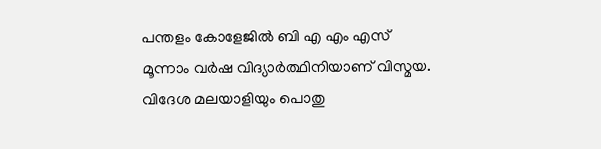പന്തളം കോളേജില്‍ ബി എ എം എസ് മൂന്നാം വര്‍ഷ വിദ്യാര്‍ത്ഥിനിയാണ് വിസ്മയ. വിദേശ മലയാളിയും പൊതു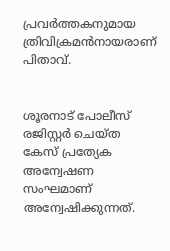പ്രവര്‍ത്തകനുമായ ത്രിവിക്രമന്‍നായരാണ് പിതാവ്.


ശൂരനാട് പോലീസ് രജിസ്റ്റര്‍ ചെയ്ത കേസ് പ്രത്യേക അന്വേഷണ സംഘമാണ് അന്വേഷിക്കുന്നത്.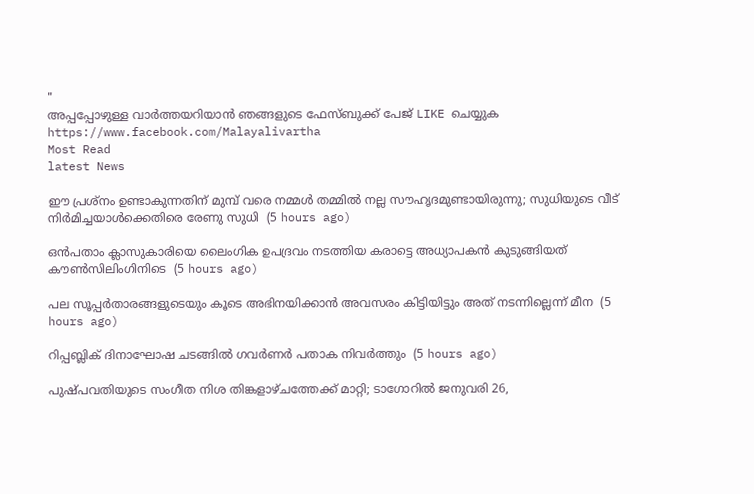"
അപ്പപ്പോഴുള്ള വാര്‍ത്തയറിയാന്‍ ഞങ്ങളുടെ ഫേസ്‌ബുക്ക്‌ പേജ് LIKE ചെയ്യുക
https://www.facebook.com/Malayalivartha
Most Read
latest News

ഈ പ്രശ്‌നം ഉണ്ടാകുന്നതിന് മുമ്പ് വരെ നമ്മള്‍ തമ്മില്‍ നല്ല സൗഹൃദമുണ്ടായിരുന്നു; സുധിയുടെ വീട് നിര്‍മിച്ചയാള്‍ക്കെതിരെ രേണു സുധി  (5 hours ago)

ഒന്‍പതാം ക്ലാസുകാരിയെ ലൈംഗിക ഉപദ്രവം നടത്തിയ കരാട്ടെ അധ്യാപകന്‍ കുടുങ്ങിയത് കൗണ്‍സിലിംഗിനിടെ  (5 hours ago)

പല സൂപ്പര്‍താരങ്ങളുടെയും കൂടെ അഭിനയിക്കാന്‍ അവസരം കിട്ടിയിട്ടും അത് നടന്നില്ലെന്ന് മീന  (5 hours ago)

റിപ്പബ്ലിക് ദിനാഘോഷ ചടങ്ങില്‍ ഗവര്‍ണര്‍ പതാക നിവര്‍ത്തും  (5 hours ago)

പുഷ്പവതിയുടെ സംഗീത നിശ തിങ്കളാഴ്ചത്തേക്ക് മാറ്റി; ടാഗോറില്‍ ജനുവരി 26,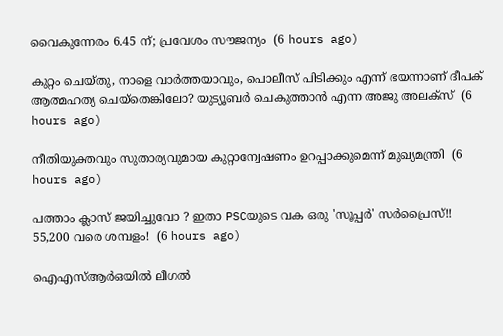വൈകുന്നേരം 6.45 ന്; പ്രവേശം സൗജന്യം  (6 hours ago)

കുറ്റം ചെയ്തു, നാളെ വാര്‍ത്തയാവും, പൊലീസ് പിടിക്കും എന്ന് ഭയന്നാണ് ദീപക് ആത്മഹത്യ ചെയ്‌തെങ്കിലോ? യുട്യൂബര്‍ ചെകുത്താന്‍ എന്ന അജു അലക്‌സ്  (6 hours ago)

നീതിയുക്തവും സുതാര്യവുമായ കുറ്റാന്വേഷണം ഉറപ്പാക്കുമെന്ന് മുഖ്യമന്ത്രി  (6 hours ago)

പത്താം ക്ലാസ് ജയിച്ചുവോ ? ഇതാ PSCയുടെ വക ഒരു 'സൂപ്പർ' സർപ്രൈസ്!! 55,200 വരെ ശമ്പളം!  (6 hours ago)

ഐഎസ്ആര്‍ഒയില്‍ ലീഗല്‍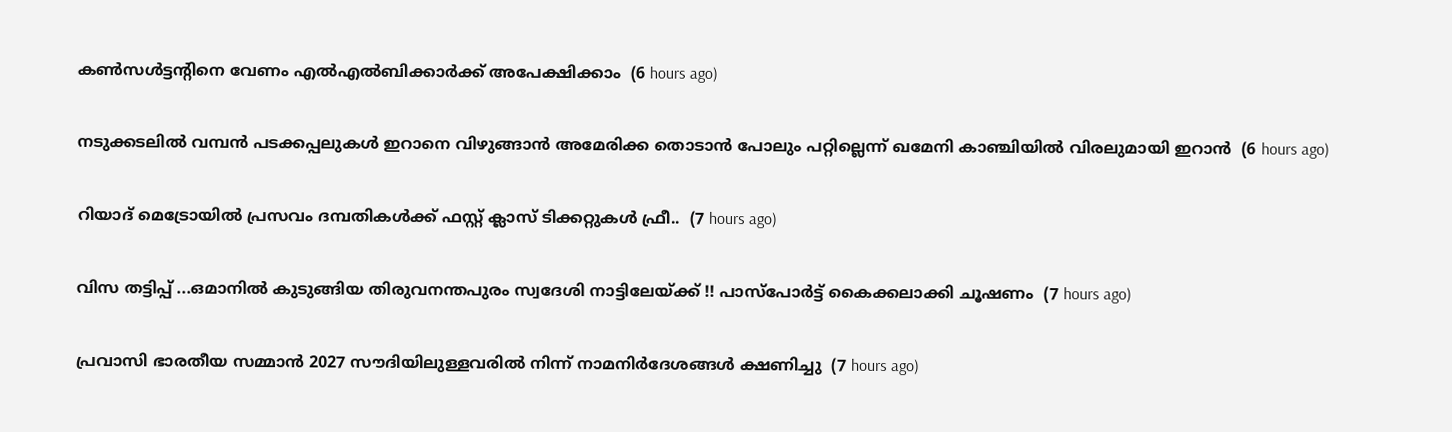കണ്‍സള്‍ട്ടന്റിനെ വേണം എല്‍എല്‍ബിക്കാര്‍ക്ക് അപേക്ഷിക്കാം  (6 hours ago)

നടുക്കടലിൽ വമ്പൻ പടക്കപ്പലുകൾ ഇറാനെ വിഴുങ്ങാൻ അമേരിക്ക തൊടാൻ പോലും പറ്റില്ലെന്ന് ഖമേനി കാഞ്ചിയിൽ വിരലുമായി ഇറാൻ  (6 hours ago)

റിയാദ് മെട്രോയിൽ പ്രസവം ദമ്പതികൾക്ക് ഫസ്റ്റ് ക്ലാസ് ടിക്കറ്റുകൾ ഫ്രീ..  (7 hours ago)

വിസ തട്ടിപ്പ് ...ഒമാനിൽ കുടുങ്ങിയ തിരുവനന്തപുരം സ്വദേശി നാട്ടിലേയ്ക്ക് !! പാസ്പോർട്ട് കൈക്കലാക്കി ചൂഷണം  (7 hours ago)

പ്രവാസി ഭാരതീയ സമ്മാൻ 2027 സൗദിയിലുള്ളവരിൽ നിന്ന് നാമനിർദേശങ്ങൾ ക്ഷണിച്ചു  (7 hours ago)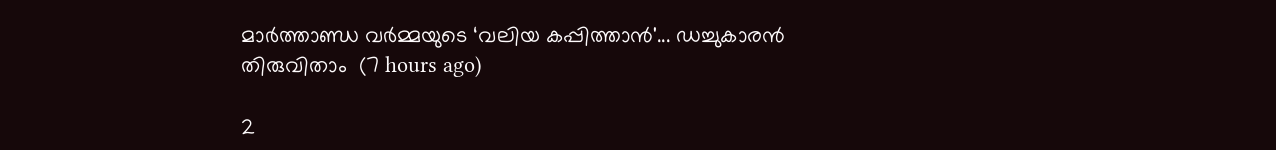മാർത്താണ്ഡ വർമ്മയുടെ ‘വലിയ കപ്പിത്താൻ'... ഡച്ചുകാരൻ തിരുവിതാം  (7 hours ago)

2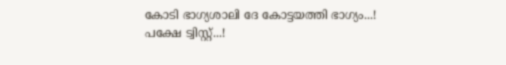കോടി ഭാഗ്യശാലി ദേ കോട്ടയത്തി ഭാഗ്യം...! പക്ഷേ ട്വിസ്റ്റ്...!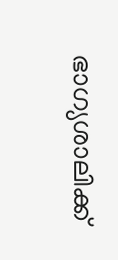ഭാഗ്യശാലിക്ക്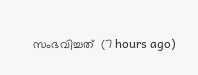സംഭവിച്ചത്  (7 hours ago)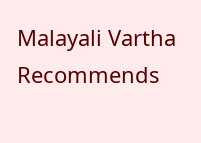Malayali Vartha Recommends